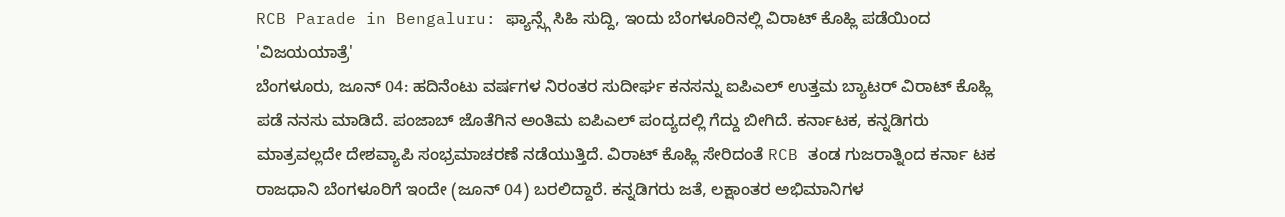RCB Parade in Bengaluru: ಫ್ಯಾನ್ಸ್ಗೆ ಸಿಹಿ ಸುದ್ದಿ, ಇಂದು ಬೆಂಗಳೂರಿನಲ್ಲಿ ವಿರಾಟ್ ಕೊಹ್ಲಿ ಪಡೆಯಿಂದ 'ವಿಜಯಯಾತ್ರೆ'
ಬೆಂಗಳೂರು, ಜೂನ್ 04: ಹದಿನೆಂಟು ವರ್ಷಗಳ ನಿರಂತರ ಸುದೀರ್ಘ ಕನಸನ್ನು ಐಪಿಎಲ್ ಉತ್ತಮ ಬ್ಯಾಟರ್ ವಿರಾಟ್ ಕೊಹ್ಲಿ ಪಡೆ ನನಸು ಮಾಡಿದೆ. ಪಂಜಾಬ್ ಜೊತೆಗಿನ ಅಂತಿಮ ಐಪಿಎಲ್ ಪಂದ್ಯದಲ್ಲಿ ಗೆದ್ದು ಬೀಗಿದೆ. ಕರ್ನಾಟಕ, ಕನ್ನಡಿಗರು ಮಾತ್ರವಲ್ಲದೇ ದೇಶವ್ಯಾಪಿ ಸಂಭ್ರಮಾಚರಣೆ ನಡೆಯುತ್ತಿದೆ. ವಿರಾಟ್ ಕೊಹ್ಲಿ ಸೇರಿದಂತೆ RCB ತಂಡ ಗುಜರಾತ್ನಿಂದ ಕರ್ನಾ ಟಕ ರಾಜಧಾನಿ ಬೆಂಗಳೂರಿಗೆ ಇಂದೇ (ಜೂನ್ 04) ಬರಲಿದ್ದಾರೆ. ಕನ್ನಡಿಗರು ಜತೆ, ಲಕ್ಷಾಂತರ ಅಭಿಮಾನಿಗಳ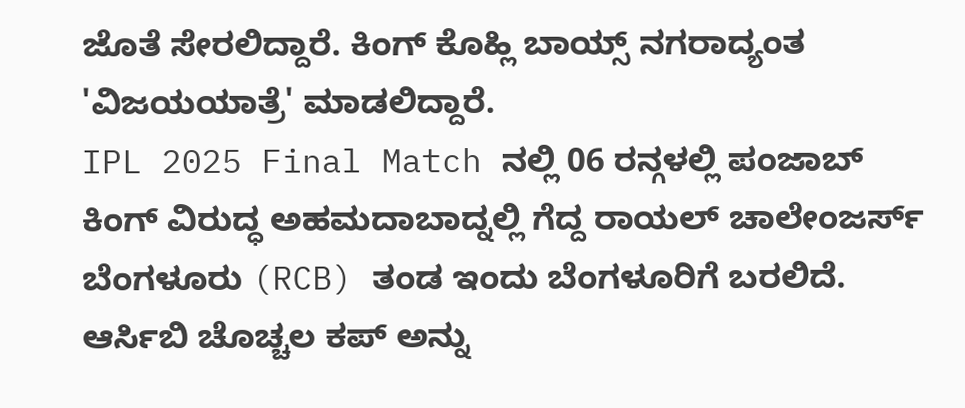ಜೊತೆ ಸೇರಲಿದ್ದಾರೆ. ಕಿಂಗ್ ಕೊಹ್ಲಿ ಬಾಯ್ಸ್ ನಗರಾದ್ಯಂತ 'ವಿಜಯಯಾತ್ರೆ' ಮಾಡಲಿದ್ದಾರೆ.
IPL 2025 Final Match ನಲ್ಲಿ 06 ರನ್ಗಳಲ್ಲಿ ಪಂಜಾಬ್ ಕಿಂಗ್ ವಿರುದ್ಧ ಅಹಮದಾಬಾದ್ನಲ್ಲಿ ಗೆದ್ದ ರಾಯಲ್ ಚಾಲೇಂಜರ್ಸ್ ಬೆಂಗಳೂರು (RCB) ತಂಡ ಇಂದು ಬೆಂಗಳೂರಿಗೆ ಬರಲಿದೆ. ಆರ್ಸಿಬಿ ಚೊಚ್ಚಲ ಕಪ್ ಅನ್ನು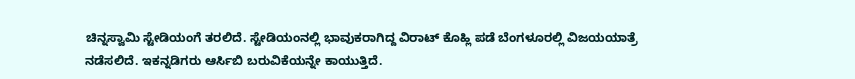ಚಿನ್ನಸ್ವಾಮಿ ಸ್ಟೇಡಿಯಂಗೆ ತರಲಿದೆ. ಸ್ಟೇಡಿಯಂನಲ್ಲಿ ಭಾವುಕರಾಗಿದ್ದ ವಿರಾಟ್ ಕೊಹ್ಲಿ ಪಡೆ ಬೆಂಗಳೂರಲ್ಲಿ ವಿಜಯಯಾತ್ರೆ ನಡೆಸಲಿದೆ. ಇಕನ್ನಡಿಗರು ಆರ್ಸಿಬಿ ಬರುವಿಕೆಯನ್ನೇ ಕಾಯುತ್ತಿದೆ.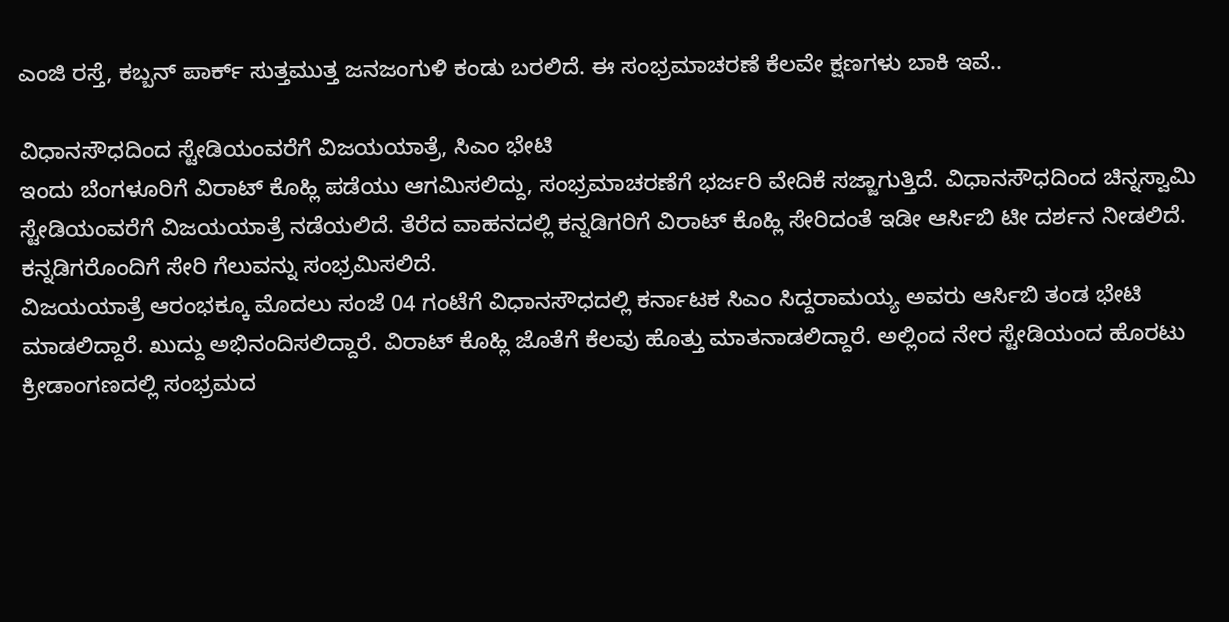ಎಂಜಿ ರಸ್ತೆ, ಕಬ್ಬನ್ ಪಾರ್ಕ್ ಸುತ್ತಮುತ್ತ ಜನಜಂಗುಳಿ ಕಂಡು ಬರಲಿದೆ. ಈ ಸಂಭ್ರಮಾಚರಣೆ ಕೆಲವೇ ಕ್ಷಣಗಳು ಬಾಕಿ ಇವೆ..

ವಿಧಾನಸೌಧದಿಂದ ಸ್ಟೇಡಿಯಂವರೆಗೆ ವಿಜಯಯಾತ್ರೆ, ಸಿಎಂ ಭೇಟಿ
ಇಂದು ಬೆಂಗಳೂರಿಗೆ ವಿರಾಟ್ ಕೊಹ್ಲಿ ಪಡೆಯು ಆಗಮಿಸಲಿದ್ದು, ಸಂಭ್ರಮಾಚರಣೆಗೆ ಭರ್ಜರಿ ವೇದಿಕೆ ಸಜ್ಜಾಗುತ್ತಿದೆ. ವಿಧಾನಸೌಧದಿಂದ ಚಿನ್ನಸ್ವಾಮಿ ಸ್ಟೇಡಿಯಂವರೆಗೆ ವಿಜಯಯಾತ್ರೆ ನಡೆಯಲಿದೆ. ತೆರೆದ ವಾಹನದಲ್ಲಿ ಕನ್ನಡಿಗರಿಗೆ ವಿರಾಟ್ ಕೊಹ್ಲಿ ಸೇರಿದಂತೆ ಇಡೀ ಆರ್ಸಿಬಿ ಟೀ ದರ್ಶನ ನೀಡಲಿದೆ. ಕನ್ನಡಿಗರೊಂದಿಗೆ ಸೇರಿ ಗೆಲುವನ್ನು ಸಂಭ್ರಮಿಸಲಿದೆ.
ವಿಜಯಯಾತ್ರೆ ಆರಂಭಕ್ಕೂ ಮೊದಲು ಸಂಜೆ 04 ಗಂಟೆಗೆ ವಿಧಾನಸೌಧದಲ್ಲಿ ಕರ್ನಾಟಕ ಸಿಎಂ ಸಿದ್ದರಾಮಯ್ಯ ಅವರು ಆರ್ಸಿಬಿ ತಂಡ ಭೇಟಿ ಮಾಡಲಿದ್ದಾರೆ. ಖುದ್ದು ಅಭಿನಂದಿಸಲಿದ್ದಾರೆ. ವಿರಾಟ್ ಕೊಹ್ಲಿ ಜೊತೆಗೆ ಕೆಲವು ಹೊತ್ತು ಮಾತನಾಡಲಿದ್ದಾರೆ. ಅಲ್ಲಿಂದ ನೇರ ಸ್ಟೇಡಿಯಂದ ಹೊರಟು ಕ್ರೀಡಾಂಗಣದಲ್ಲಿ ಸಂಭ್ರಮದ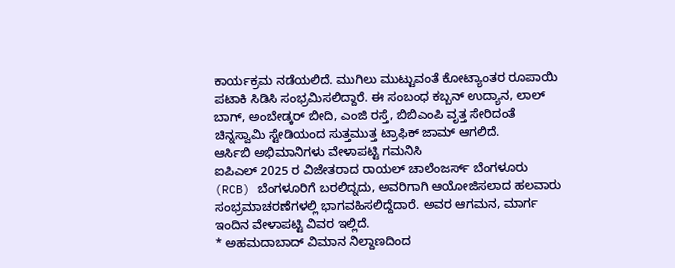ಕಾರ್ಯಕ್ರಮ ನಡೆಯಲಿದೆ. ಮುಗಿಲು ಮುಟ್ಟುವಂತೆ ಕೋಟ್ಯಾಂತರ ರೂಪಾಯಿ ಪಟಾಕಿ ಸಿಡಿಸಿ ಸಂಭ್ರಮಿಸಲಿದ್ದಾರೆ. ಈ ಸಂಬಂಧ ಕಬ್ಬನ್ ಉದ್ಯಾನ, ಲಾಲ್ ಬಾಗ್, ಅಂಬೇಡ್ಕರ್ ಬೀದಿ, ಎಂಜಿ ರಸ್ತೆ, ಬಿಬಿಎಂಪಿ ವೃತ್ತ ಸೇರಿದಂತೆ ಚಿನ್ನಸ್ವಾಮಿ ಸ್ಟೇಡಿಯಂದ ಸುತ್ತಮುತ್ತ ಟ್ರಾಫಿಕ್ ಜಾಮ್ ಆಗಲಿದೆ.
ಆರ್ಸಿಬಿ ಅಭಿಮಾನಿಗಳು ವೇಳಾಪಟ್ಟಿ ಗಮನಿಸಿ
ಐಪಿಎಲ್ 2025 ರ ವಿಜೇತರಾದ ರಾಯಲ್ ಚಾಲೆಂಜರ್ಸ್ ಬೆಂಗಳೂರು (RCB) ಬೆಂಗಳೂರಿಗೆ ಬರಲಿದ್ನದು, ಅವರಿಗಾಗಿ ಆಯೋಜಿಸಲಾದ ಹಲವಾರು ಸಂಭ್ರಮಾಚರಣೆಗಳಲ್ಲಿ ಭಾಗವಹಿಸಲಿದ್ದೆದಾರೆ. ಅವರ ಆಗಮನ, ಮಾರ್ಗ ಇಂದಿನ ವೇಳಾಪಟ್ಟಿ ವಿವರ ಇಲ್ಲಿದೆ.
* ಅಹಮದಾಬಾದ್ ವಿಮಾನ ನಿಲ್ದಾಣದಿಂದ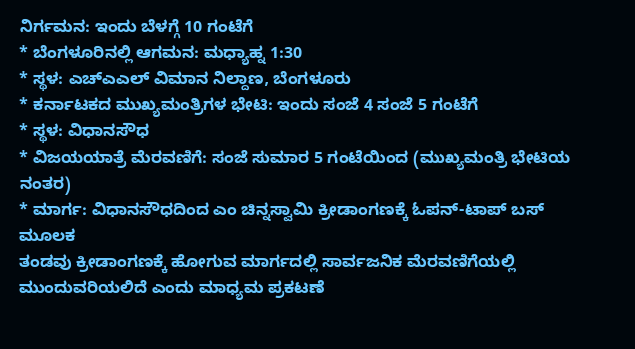ನಿರ್ಗಮನ: ಇಂದು ಬೆಳಗ್ಗೆ 10 ಗಂಟೆಗೆ
* ಬೆಂಗಳೂರಿನಲ್ಲಿ ಆಗಮನ: ಮಧ್ಯಾಹ್ನ 1:30
* ಸ್ಥಳ: ಎಚ್ಎಎಲ್ ವಿಮಾನ ನಿಲ್ದಾಣ, ಬೆಂಗಳೂರು
* ಕರ್ನಾಟಕದ ಮುಖ್ಯಮಂತ್ರಿಗಳ ಭೇಟಿ: ಇಂದು ಸಂಜೆ 4 ಸಂಜೆ 5 ಗಂಟೆಗೆ
* ಸ್ಥಳ: ವಿಧಾನಸೌಧ
* ವಿಜಯಯಾತ್ರೆ ಮೆರವಣಿಗೆ: ಸಂಜೆ ಸುಮಾರ 5 ಗಂಟೆಯಿಂದ (ಮುಖ್ಯಮಂತ್ರಿ ಭೇಟಿಯ ನಂತರ)
* ಮಾರ್ಗ: ವಿಧಾನಸೌಧದಿಂದ ಎಂ ಚಿನ್ನಸ್ವಾಮಿ ಕ್ರೀಡಾಂಗಣಕ್ಕೆ ಓಪನ್-ಟಾಪ್ ಬಸ್ ಮೂಲಕ
ತಂಡವು ಕ್ರೀಡಾಂಗಣಕ್ಕೆ ಹೋಗುವ ಮಾರ್ಗದಲ್ಲಿ ಸಾರ್ವಜನಿಕ ಮೆರವಣಿಗೆಯಲ್ಲಿ ಮುಂದುವರಿಯಲಿದೆ ಎಂದು ಮಾಧ್ಯಮ ಪ್ರಕಟಣೆ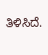ತಿಳಿಸಿದೆ.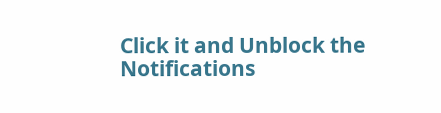Click it and Unblock the Notifications